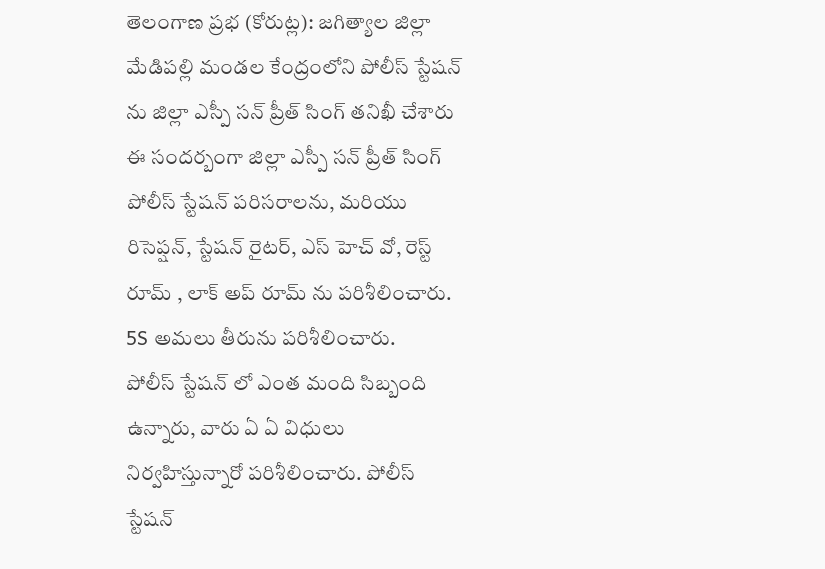తెలంగాణ ప్రభ (కోరుట్ల): జగిత్యాల జిల్లా మేడిపల్లి మండల కేంద్రంలోని పోలీస్ స్టేషన్ ను జిల్లా ఎస్పీ సన్ ప్రీత్ సింగ్ తనిఖీ చేశారు
ఈ సందర్బంగా జిల్లా ఎస్పీ సన్ ప్రీత్ సింగ్ పోలీస్ స్టేషన్ పరిసరాలను, మరియు రిసెప్షన్, స్టేషన్ రైటర్, ఎస్ హెచ్ వో, రెస్ట్ రూమ్ , లాక్ అప్ రూమ్ ను పరిశీలించారు.
5S అమలు తీరును పరిశీలించారు.
పోలీస్ స్టేషన్ లో ఎంత మంది సిబ్బంది ఉన్నారు, వారు ఏ ఏ విధులు నిర్వహిస్తున్నారో పరిశీలించారు. పోలీస్ స్టేషన్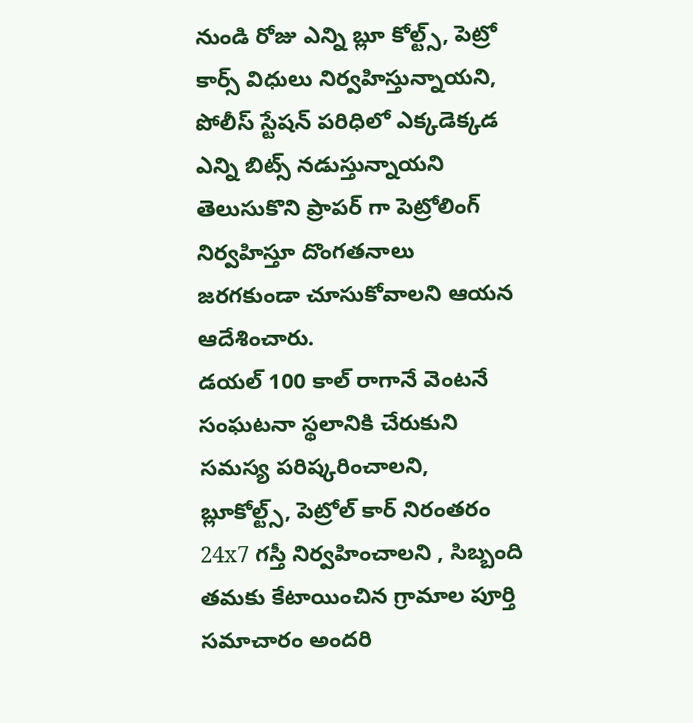నుండి రోజు ఎన్ని బ్లూ కోల్ట్స్, పెట్రో కార్స్ విధులు నిర్వహిస్తున్నాయని, పోలీస్ స్టేషన్ పరిధిలో ఎక్కడెక్కడ ఎన్ని బిట్స్ నడుస్తున్నాయని తెలుసుకొని ప్రాపర్ గా పెట్రోలింగ్ నిర్వహిస్తూ దొంగతనాలు జరగకుండా చూసుకోవాలని ఆయన ఆదేశించారు.
డయల్ 100 కాల్ రాగానే వెంటనే సంఘటనా స్థలానికి చేరుకుని సమస్య పరిష్కరించాలని, బ్లూకోల్ట్స్, పెట్రోల్ కార్ నిరంతరం 24x7 గస్తీ నిర్వహించాలని , సిబ్బంది తమకు కేటాయించిన గ్రామాల పూర్తి సమాచారం అందరి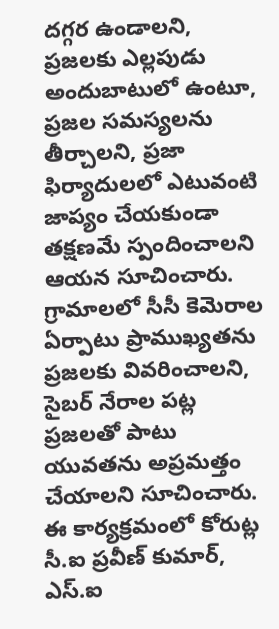దగ్గర ఉండాలని, ప్రజలకు ఎల్లపుడు అందుబాటులో ఉంటూ, ప్రజల సమస్యలను తీర్చాలని, ప్రజా ఫిర్యాదులలో ఎటువంటి జాప్యం చేయకుండా తక్షణమే స్పందించాలని ఆయన సూచించారు. గ్రామాలలో సీసీ కెమెరాల ఏర్పాటు ప్రాముఖ్యతను ప్రజలకు వివరించాలని, సైబర్ నేరాల పట్ల ప్రజలతో పాటు యువతను అప్రమత్తం చేయాలని సూచించారు.
ఈ కార్యక్రమంలో కోరుట్ల సీ.ఐ ప్రవీణ్ కుమార్, ఎస్.ఐ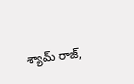శ్యామ్ రాజ్,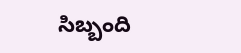సిబ్బంది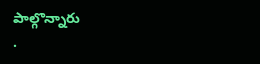పాల్గొన్నారు
.